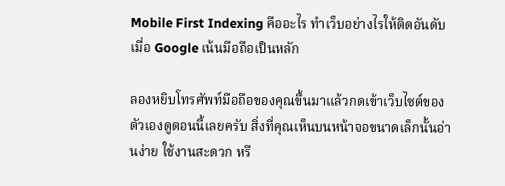Mobile First Indexing คืออะไร ทำเว็บอย่างไรให้ติดอันดับเมื่อ Google เน้นมือถือเป็นหลัก

ลองหยิบโทรศัพท์มือถือของคุณขึ้นมาแล้วกดเข้าเว็บไซต์ของตัวเองดูตอนนี้เลยครับ สิ่งที่คุณเห็นบนหน้าจอขนาดเล็กนั้นอ่านง่าย ใช้งานสะดวก หรื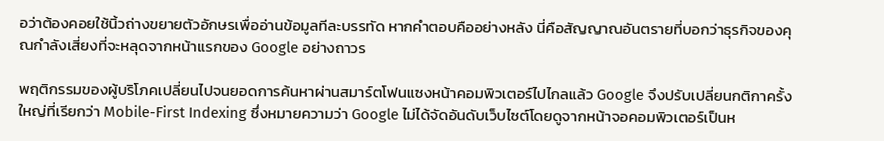อว่าต้องคอยใช้นิ้วถ่างขยายตัวอักษรเพื่ออ่านข้อมูลทีละบรรทัด หากคำตอบคืออย่างหลัง นี่คือสัญญาณอันตรายที่บอกว่าธุรกิจของคุณกำลังเสี่ยงที่จะหลุดจากหน้าแรกของ Google อย่างถาวร

พฤติกรรมของผู้บริโภคเปลี่ยนไปจนยอดการค้นหาผ่านสมาร์ตโฟนแซงหน้าคอมพิวเตอร์ไปไกลแล้ว Google จึงปรับเปลี่ยนกติกาครั้งใหญ่ที่เรียกว่า Mobile-First Indexing ซึ่งหมายความว่า Google ไม่ได้จัดอันดับเว็บไซต์โดยดูจากหน้าจอคอมพิวเตอร์เป็นห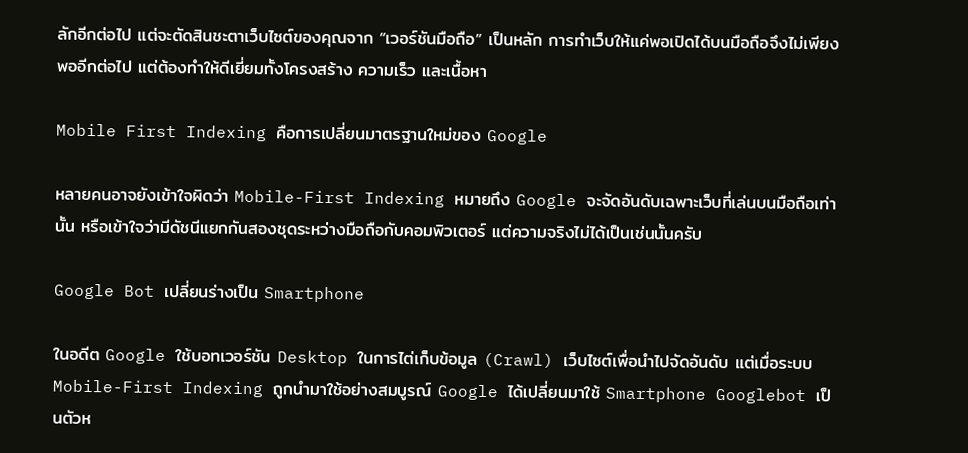ลักอีกต่อไป แต่จะตัดสินชะตาเว็บไซต์ของคุณจาก “เวอร์ชันมือถือ” เป็นหลัก การทำเว็บให้แค่พอเปิดได้บนมือถือจึงไม่เพียงพออีกต่อไป แต่ต้องทำให้ดีเยี่ยมทั้งโครงสร้าง ความเร็ว และเนื้อหา

Mobile First Indexing คือการเปลี่ยนมาตรฐานใหม่ของ Google

หลายคนอาจยังเข้าใจผิดว่า Mobile-First Indexing หมายถึง Google จะจัดอันดับเฉพาะเว็บที่เล่นบนมือถือเท่านั้น หรือเข้าใจว่ามีดัชนีแยกกันสองชุดระหว่างมือถือกับคอมพิวเตอร์ แต่ความจริงไม่ได้เป็นเช่นนั้นครับ

Google Bot เปลี่ยนร่างเป็น Smartphone

ในอดีต Google ใช้บอทเวอร์ชัน Desktop ในการไต่เก็บข้อมูล (Crawl) เว็บไซต์เพื่อนำไปจัดอันดับ แต่เมื่อระบบ Mobile-First Indexing ถูกนำมาใช้อย่างสมบูรณ์ Google ได้เปลี่ยนมาใช้ Smartphone Googlebot เป็นตัวห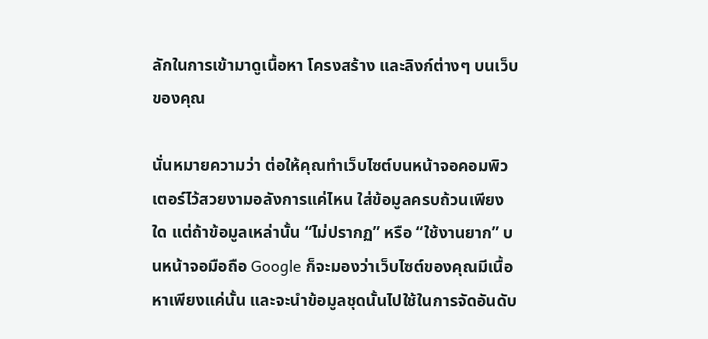ลักในการเข้ามาดูเนื้อหา โครงสร้าง และลิงก์ต่างๆ บนเว็บของคุณ

นั่นหมายความว่า ต่อให้คุณทำเว็บไซต์บนหน้าจอคอมพิวเตอร์ไว้สวยงามอลังการแค่ไหน ใส่ข้อมูลครบถ้วนเพียงใด แต่ถ้าข้อมูลเหล่านั้น “ไม่ปรากฏ” หรือ “ใช้งานยาก” บนหน้าจอมือถือ Google ก็จะมองว่าเว็บไซต์ของคุณมีเนื้อหาเพียงแค่นั้น และจะนำข้อมูลชุดนั้นไปใช้ในการจัดอันดับ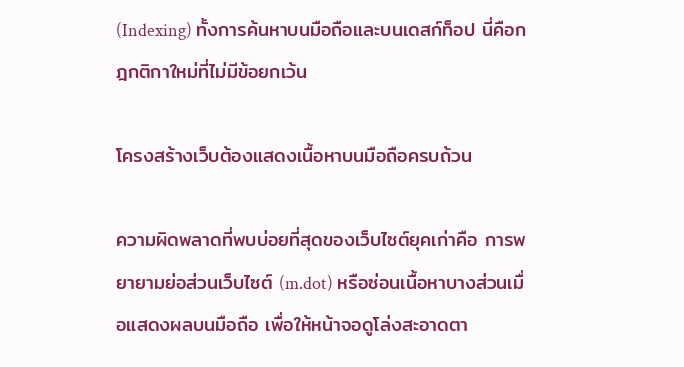(Indexing) ทั้งการค้นหาบนมือถือและบนเดสก์ท็อป นี่คือกฎกติกาใหม่ที่ไม่มีข้อยกเว้น

โครงสร้างเว็บต้องแสดงเนื้อหาบนมือถือครบถ้วน

ความผิดพลาดที่พบบ่อยที่สุดของเว็บไซต์ยุคเก่าคือ การพยายามย่อส่วนเว็บไซต์ (m.dot) หรือซ่อนเนื้อหาบางส่วนเมื่อแสดงผลบนมือถือ เพื่อให้หน้าจอดูโล่งสะอาดตา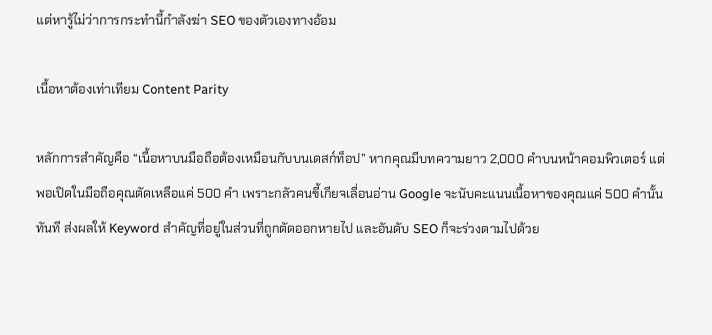แต่หารู้ไม่ว่าการกระทำนี้กำลังฆ่า SEO ของตัวเองทางอ้อม

เนื้อหาต้องเท่าเทียม Content Parity

หลักการสำคัญคือ “เนื้อหาบนมือถือต้องเหมือนกับบนเดสก์ท็อป” หากคุณมีบทความยาว 2,000 คำบนหน้าคอมพิวเตอร์ แต่พอเปิดในมือถือคุณตัดเหลือแค่ 500 คำ เพราะกลัวคนขี้เกียจเลื่อนอ่าน Google จะนับคะแนนเนื้อหาของคุณแค่ 500 คำนั้นทันที ส่งผลให้ Keyword สำคัญที่อยู่ในส่วนที่ถูกตัดออกหายไป และอันดับ SEO ก็จะร่วงตามไปด้วย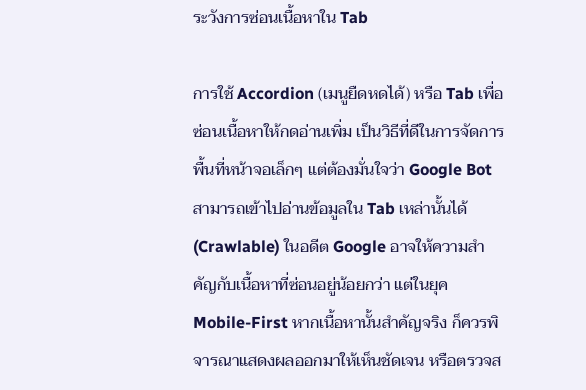ระวังการซ่อนเนื้อหาใน Tab

การใช้ Accordion (เมนูยืดหดได้) หรือ Tab เพื่อซ่อนเนื้อหาให้กดอ่านเพิ่ม เป็นวิธีที่ดีในการจัดการพื้นที่หน้าจอเล็กๆ แต่ต้องมั่นใจว่า Google Bot สามารถเข้าไปอ่านข้อมูลใน Tab เหล่านั้นได้ (Crawlable) ในอดีต Google อาจให้ความสำคัญกับเนื้อหาที่ซ่อนอยู่น้อยกว่า แต่ในยุค Mobile-First หากเนื้อหานั้นสำคัญจริง ก็ควรพิจารณาแสดงผลออกมาให้เห็นชัดเจน หรือตรวจส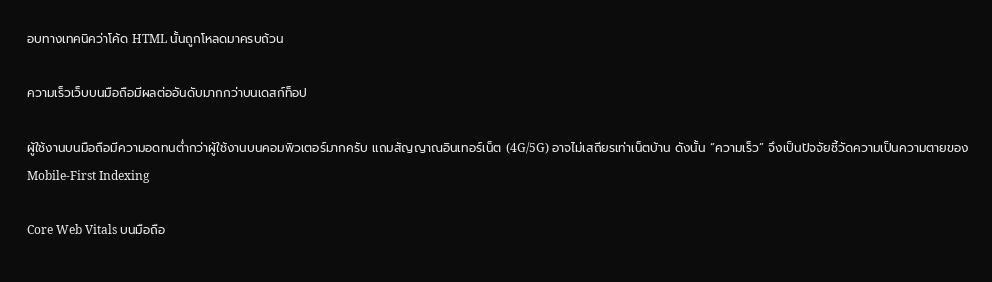อบทางเทคนิคว่าโค้ด HTML นั้นถูกโหลดมาครบถ้วน

ความเร็วเว็บบนมือถือมีผลต่ออันดับมากกว่าบนเดสก์ท็อป

ผู้ใช้งานบนมือถือมีความอดทนต่ำกว่าผู้ใช้งานบนคอมพิวเตอร์มากครับ แถมสัญญาณอินเทอร์เน็ต (4G/5G) อาจไม่เสถียรเท่าเน็ตบ้าน ดังนั้น “ความเร็ว” จึงเป็นปัจจัยชี้วัดความเป็นความตายของ Mobile-First Indexing

Core Web Vitals บนมือถือ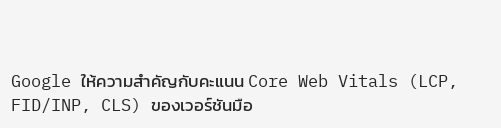Google ให้ความสำคัญกับคะแนน Core Web Vitals (LCP, FID/INP, CLS) ของเวอร์ชันมือ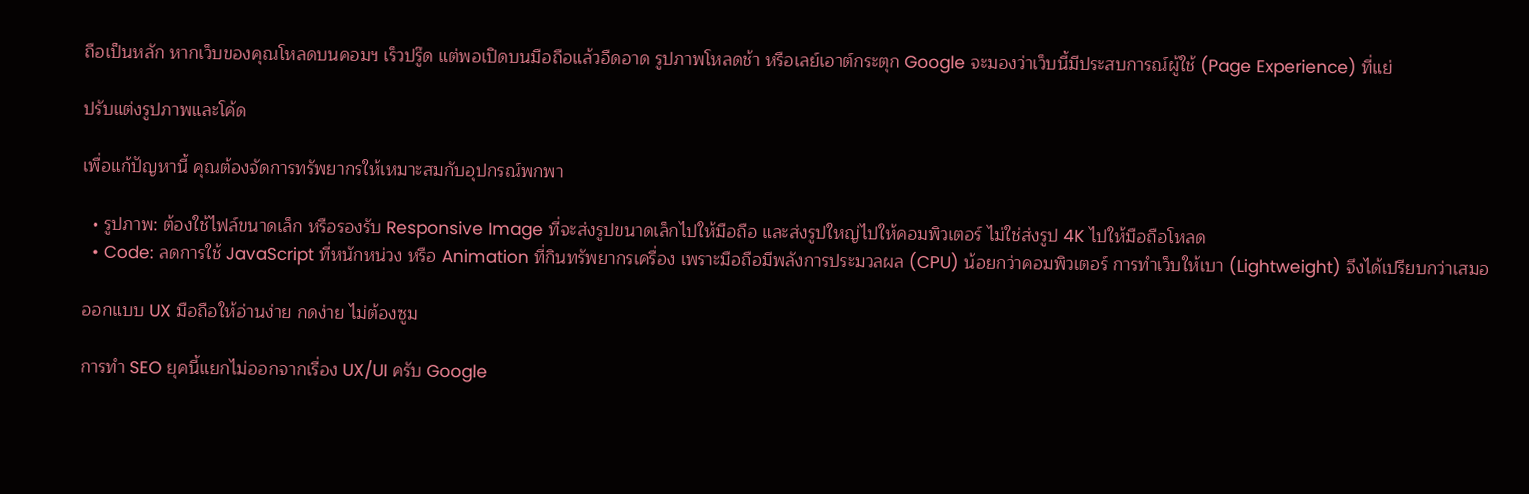ถือเป็นหลัก หากเว็บของคุณโหลดบนคอมฯ เร็วปรู๊ด แต่พอเปิดบนมือถือแล้วอืดอาด รูปภาพโหลดช้า หรือเลย์เอาต์กระตุก Google จะมองว่าเว็บนี้มีประสบการณ์ผู้ใช้ (Page Experience) ที่แย่

ปรับแต่งรูปภาพและโค้ด

เพื่อแก้ปัญหานี้ คุณต้องจัดการทรัพยากรให้เหมาะสมกับอุปกรณ์พกพา

  • รูปภาพ: ต้องใช้ไฟล์ขนาดเล็ก หรือรองรับ Responsive Image ที่จะส่งรูปขนาดเล็กไปให้มือถือ และส่งรูปใหญ่ไปให้คอมพิวเตอร์ ไม่ใช่ส่งรูป 4K ไปให้มือถือโหลด
  • Code: ลดการใช้ JavaScript ที่หนักหน่วง หรือ Animation ที่กินทรัพยากรเครื่อง เพราะมือถือมีพลังการประมวลผล (CPU) น้อยกว่าคอมพิวเตอร์ การทำเว็บให้เบา (Lightweight) จึงได้เปรียบกว่าเสมอ

ออกแบบ UX มือถือให้อ่านง่าย กดง่าย ไม่ต้องซูม

การทำ SEO ยุคนี้แยกไม่ออกจากเรื่อง UX/UI ครับ Google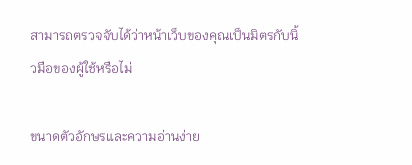สามารถตรวจจับได้ว่าหน้าเว็บของคุณเป็นมิตรกับนิ้วมือของผู้ใช้หรือไม่

ขนาดตัวอักษรและความอ่านง่าย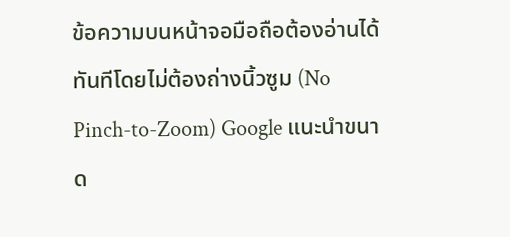ข้อความบนหน้าจอมือถือต้องอ่านได้ทันทีโดยไม่ต้องถ่างนิ้วซูม (No Pinch-to-Zoom) Google แนะนำขนาด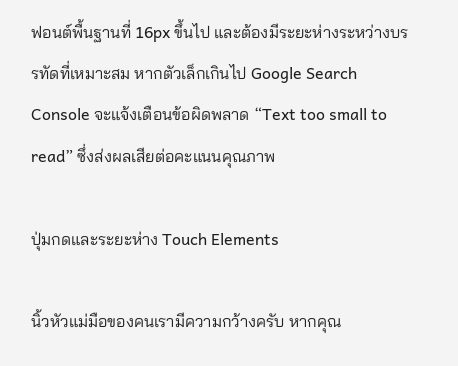ฟอนต์พื้นฐานที่ 16px ขึ้นไป และต้องมีระยะห่างระหว่างบรรทัดที่เหมาะสม หากตัวเล็กเกินไป Google Search Console จะแจ้งเตือนข้อผิดพลาด “Text too small to read” ซึ่งส่งผลเสียต่อคะแนนคุณภาพ

ปุ่มกดและระยะห่าง Touch Elements

นิ้วหัวแม่มือของคนเรามีความกว้างครับ หากคุณ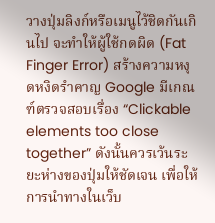วางปุ่มลิงก์หรือเมนูไว้ชิดกันเกินไป จะทำให้ผู้ใช้กดผิด (Fat Finger Error) สร้างความหงุดหงิดรำคาญ Google มีเกณฑ์ตรวจสอบเรื่อง “Clickable elements too close together” ดังนั้นควรเว้นระยะห่างของปุ่มให้ชัดเจน เพื่อให้การนำทางในเว็บ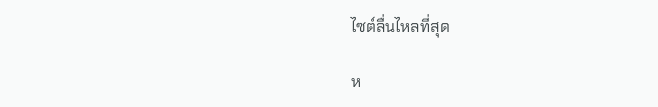ไซต์ลื่นไหลที่สุด

ห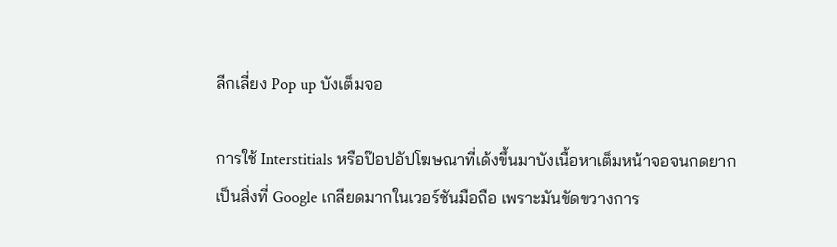ลีกเลี่ยง Pop up บังเต็มจอ

การใช้ Interstitials หรือป๊อปอัปโฆษณาที่เด้งขึ้นมาบังเนื้อหาเต็มหน้าจอจนกดยาก เป็นสิ่งที่ Google เกลียดมากในเวอร์ชันมือถือ เพราะมันขัดขวางการ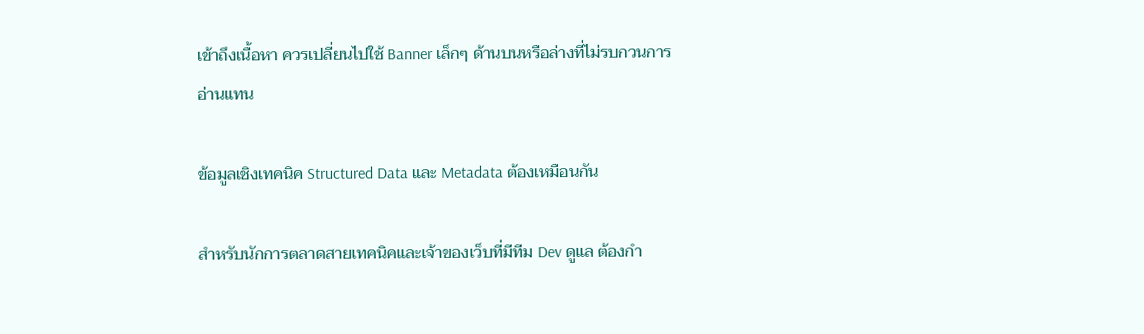เข้าถึงเนื้อหา ควรเปลี่ยนไปใช้ Banner เล็กๆ ด้านบนหรือล่างที่ไม่รบกวนการอ่านแทน

ข้อมูลเชิงเทคนิค Structured Data และ Metadata ต้องเหมือนกัน

สำหรับนักการตลาดสายเทคนิคและเจ้าของเว็บที่มีทีม Dev ดูแล ต้องกำ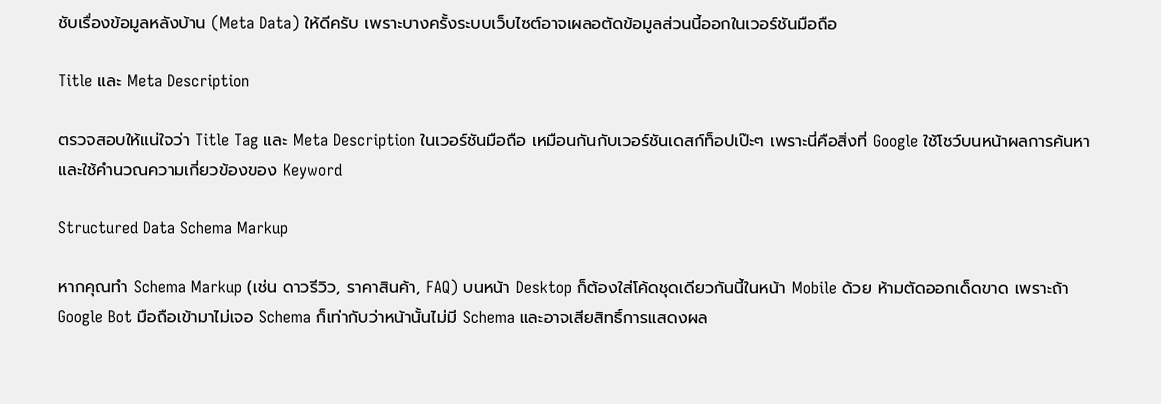ชับเรื่องข้อมูลหลังบ้าน (Meta Data) ให้ดีครับ เพราะบางครั้งระบบเว็บไซต์อาจเผลอตัดข้อมูลส่วนนี้ออกในเวอร์ชันมือถือ

Title และ Meta Description

ตรวจสอบให้แน่ใจว่า Title Tag และ Meta Description ในเวอร์ชันมือถือ เหมือนกันกับเวอร์ชันเดสก์ท็อปเป๊ะๆ เพราะนี่คือสิ่งที่ Google ใช้โชว์บนหน้าผลการค้นหา และใช้คำนวณความเกี่ยวข้องของ Keyword

Structured Data Schema Markup

หากคุณทำ Schema Markup (เช่น ดาวรีวิว, ราคาสินค้า, FAQ) บนหน้า Desktop ก็ต้องใส่โค้ดชุดเดียวกันนี้ในหน้า Mobile ด้วย ห้ามตัดออกเด็ดขาด เพราะถ้า Google Bot มือถือเข้ามาไม่เจอ Schema ก็เท่ากับว่าหน้านั้นไม่มี Schema และอาจเสียสิทธิ์การแสดงผล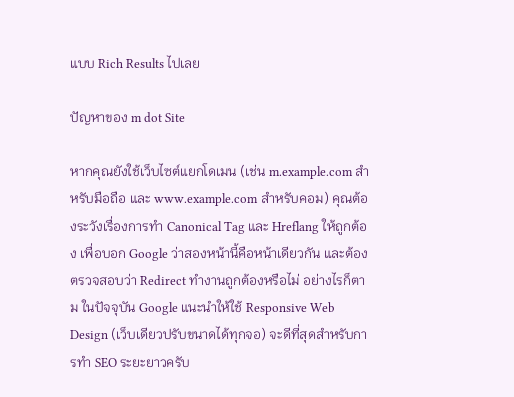แบบ Rich Results ไปเลย

ปัญหาของ m dot Site

หากคุณยังใช้เว็บไซต์แยกโดเมน (เช่น m.example.com สำหรับมือถือ และ www.example.com สำหรับคอม) คุณต้องระวังเรื่องการทำ Canonical Tag และ Hreflang ให้ถูกต้อง เพื่อบอก Google ว่าสองหน้านี้คือหน้าเดียวกัน และต้องตรวจสอบว่า Redirect ทำงานถูกต้องหรือไม่ อย่างไรก็ตาม ในปัจจุบัน Google แนะนำให้ใช้ Responsive Web Design (เว็บเดียวปรับขนาดได้ทุกจอ) จะดีที่สุดสำหรับการทำ SEO ระยะยาวครับ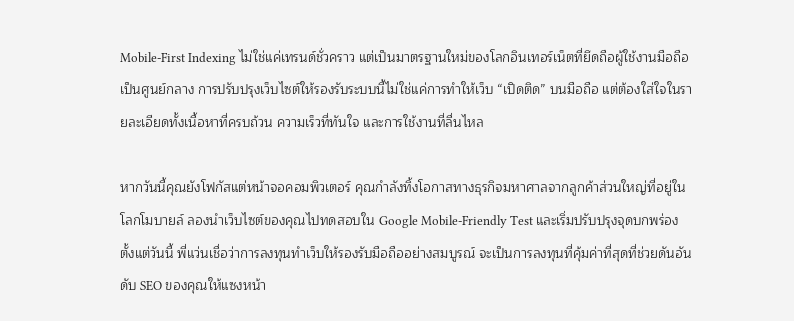Mobile-First Indexing ไม่ใช่แค่เทรนด์ชั่วคราว แต่เป็นมาตรฐานใหม่ของโลกอินเทอร์เน็ตที่ยึดถือผู้ใช้งานมือถือเป็นศูนย์กลาง การปรับปรุงเว็บไซต์ให้รองรับระบบนี้ไม่ใช่แค่การทำให้เว็บ “เปิดติด” บนมือถือ แต่ต้องใส่ใจในรายละเอียดทั้งเนื้อหาที่ครบถ้วน ความเร็วที่ทันใจ และการใช้งานที่ลื่นไหล

หากวันนี้คุณยังโฟกัสแต่หน้าจอคอมพิวเตอร์ คุณกำลังทิ้งโอกาสทางธุรกิจมหาศาลจากลูกค้าส่วนใหญ่ที่อยู่ในโลกโมบายล์ ลองนำเว็บไซต์ของคุณไปทดสอบใน Google Mobile-Friendly Test และเริ่มปรับปรุงจุดบกพร่องตั้งแต่วันนี้ พี่แว่นเชื่อว่าการลงทุนทำเว็บให้รองรับมือถืออย่างสมบูรณ์ จะเป็นการลงทุนที่คุ้มค่าที่สุดที่ช่วยดันอันดับ SEO ของคุณให้แซงหน้า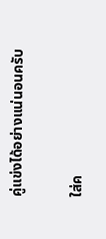คู่แข่งได้อย่างแน่นอนครับ

ใส่ค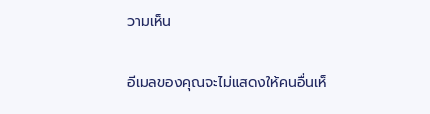วามเห็น

อีเมลของคุณจะไม่แสดงให้คนอื่นเห็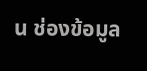น ช่องข้อมูล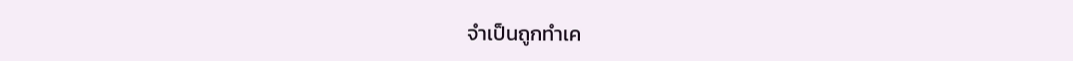จำเป็นถูกทำเค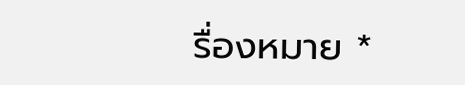รื่องหมาย *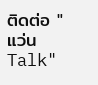ติดต่อ "แว่นTalk"